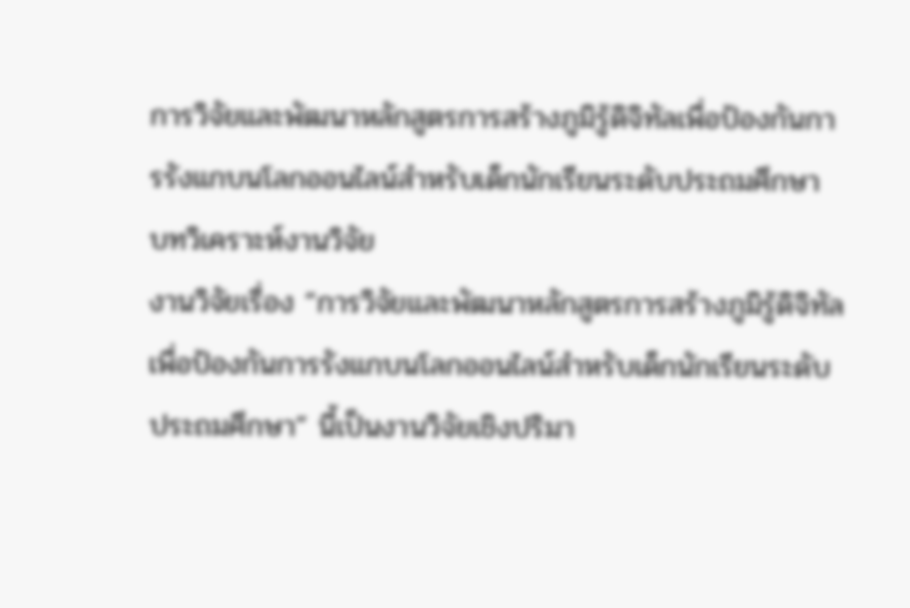การวิจัยและพัฒนาหลักสูตรการสร้างภูมิรู้ดิจิทัลเพื่อป้องกันการรังแกบนโลกออนไลน์สำหรับเด็กนักเรียนระดับประถมศึกษา
บทวิเคราะห์งานวิจัย
งานวิจัยเรื่อง “การวิจัยและพัฒนาหลักสูตรการสร้างภูมิรู้ดิจิทัลเพื่อป้องกันการรังแกบนโลกออนไลน์สำหรับเด็กนักเรียนระดับประถมศึกษา” นี้เป็นงานวิจัยเชิงปริมา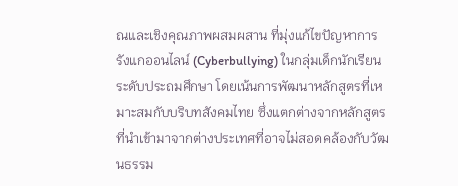ณและเชิงคุณภาพผสมผสาน ที่มุ่งแก้ไขปัญหาการรังแกออนไลน์ (Cyberbullying) ในกลุ่มเด็กนักเรียนระดับประถมศึกษา โดยเน้นการพัฒนาหลักสูตรที่เหมาะสมกับบริบทสังคมไทย ซึ่งแตกต่างจากหลักสูตรที่นำเข้ามาจากต่างประเทศที่อาจไม่สอดคล้องกับวัฒนธรรม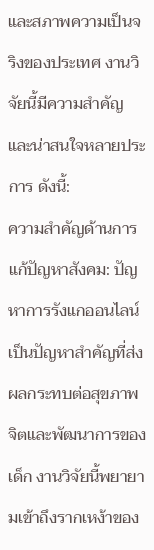และสภาพความเป็นจริงของประเทศ งานวิจัยนี้มีความสำคัญและน่าสนใจหลายประการ ดังนี้:
ความสำคัญด้านการแก้ปัญหาสังคม: ปัญหาการรังแกออนไลน์เป็นปัญหาสำคัญที่ส่งผลกระทบต่อสุขภาพจิตและพัฒนาการของเด็ก งานวิจัยนี้พยายามเข้าถึงรากเหง้าของ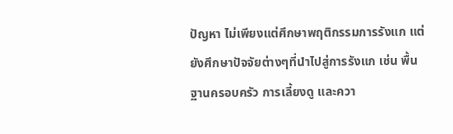ปัญหา ไม่เพียงแต่ศึกษาพฤติกรรมการรังแก แต่ยังศึกษาปัจจัยต่างๆที่นำไปสู่การรังแก เช่น พื้นฐานครอบครัว การเลี้ยงดู และควา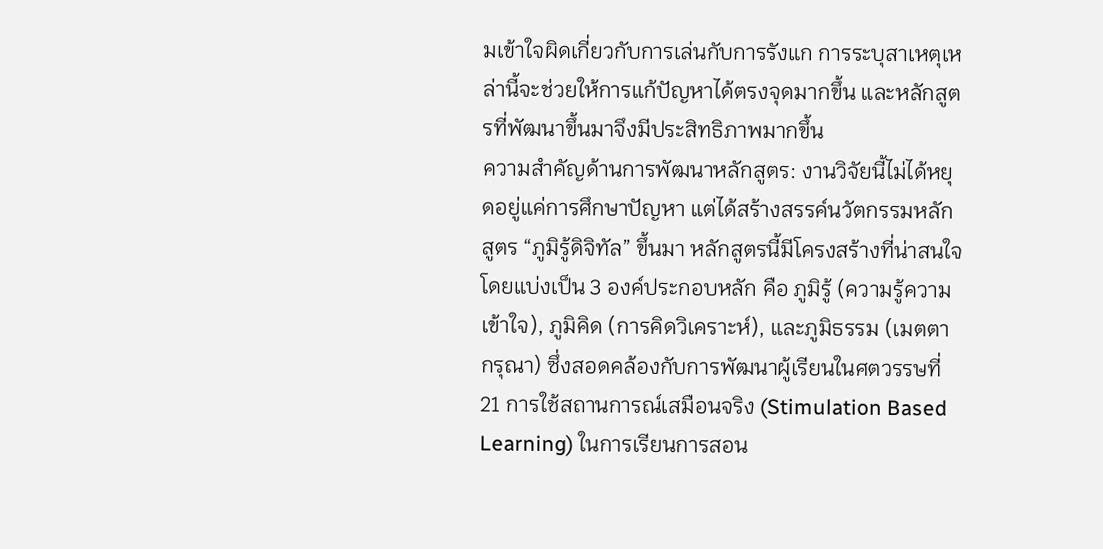มเข้าใจผิดเกี่ยวกับการเล่นกับการรังแก การระบุสาเหตุเหล่านี้จะช่วยให้การแก้ปัญหาได้ตรงจุดมากขึ้น และหลักสูตรที่พัฒนาขึ้นมาจึงมีประสิทธิภาพมากขึ้น
ความสำคัญด้านการพัฒนาหลักสูตร: งานวิจัยนี้ไม่ได้หยุดอยู่แค่การศึกษาปัญหา แต่ได้สร้างสรรค์นวัตกรรมหลักสูตร “ภูมิรู้ดิจิทัล” ขึ้นมา หลักสูตรนี้มีโครงสร้างที่น่าสนใจ โดยแบ่งเป็น 3 องค์ประกอบหลัก คือ ภูมิรู้ (ความรู้ความเข้าใจ), ภูมิคิด (การคิดวิเคราะห์), และภูมิธรรม (เมตตา กรุณา) ซึ่งสอดคล้องกับการพัฒนาผู้เรียนในศตวรรษที่ 21 การใช้สถานการณ์เสมือนจริง (Stimulation Based Learning) ในการเรียนการสอน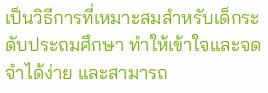เป็นวิธีการที่เหมาะสมสำหรับเด็กระดับประถมศึกษา ทำให้เข้าใจและจดจำได้ง่าย และสามารถ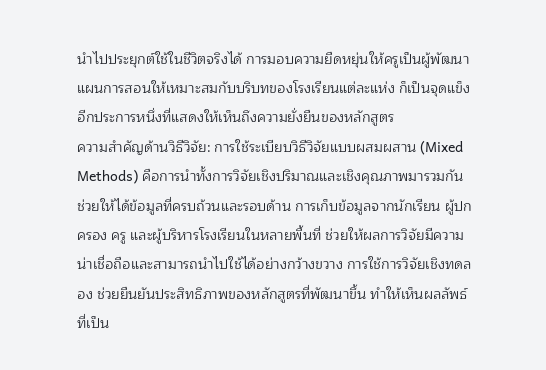นำไปประยุกต์ใช้ในชีวิตจริงได้ การมอบความยืดหยุ่นให้ครูเป็นผู้พัฒนาแผนการสอนให้เหมาะสมกับบริบทของโรงเรียนแต่ละแห่ง ก็เป็นจุดแข็งอีกประการหนึ่งที่แสดงให้เห็นถึงความยั่งยืนของหลักสูตร
ความสำคัญด้านวิธีวิจัย: การใช้ระเบียบวิธีวิจัยแบบผสมผสาน (Mixed Methods) คือการนำทั้งการวิจัยเชิงปริมาณและเชิงคุณภาพมารวมกัน ช่วยให้ได้ข้อมูลที่ครบถ้วนและรอบด้าน การเก็บข้อมูลจากนักเรียน ผู้ปกครอง ครู และผู้บริหารโรงเรียนในหลายพื้นที่ ช่วยให้ผลการวิจัยมีความน่าเชื่อถือและสามารถนำไปใช้ได้อย่างกว้างขวาง การใช้การวิจัยเชิงทดลอง ช่วยยืนยันประสิทธิภาพของหลักสูตรที่พัฒนาขึ้น ทำให้เห็นผลลัพธ์ที่เป็น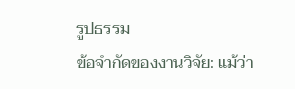รูปธรรม
ข้อจำกัดของงานวิจัย: แม้ว่า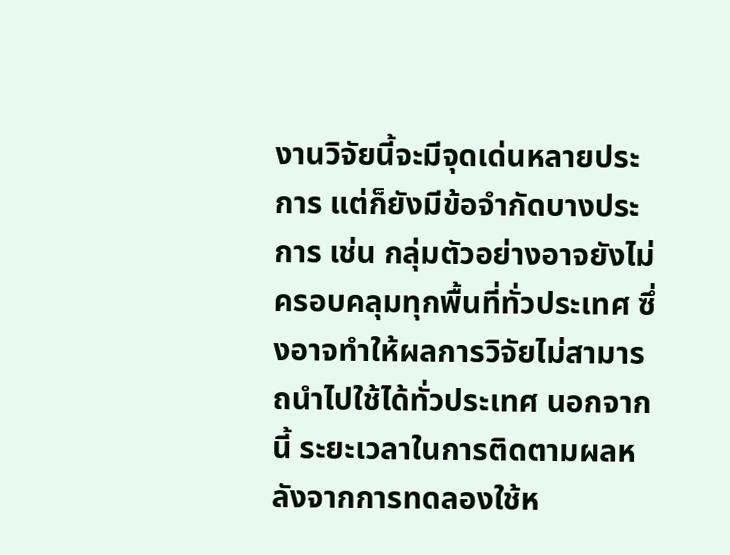งานวิจัยนี้จะมีจุดเด่นหลายประการ แต่ก็ยังมีข้อจำกัดบางประการ เช่น กลุ่มตัวอย่างอาจยังไม่ครอบคลุมทุกพื้นที่ทั่วประเทศ ซึ่งอาจทำให้ผลการวิจัยไม่สามารถนำไปใช้ได้ทั่วประเทศ นอกจากนี้ ระยะเวลาในการติดตามผลหลังจากการทดลองใช้ห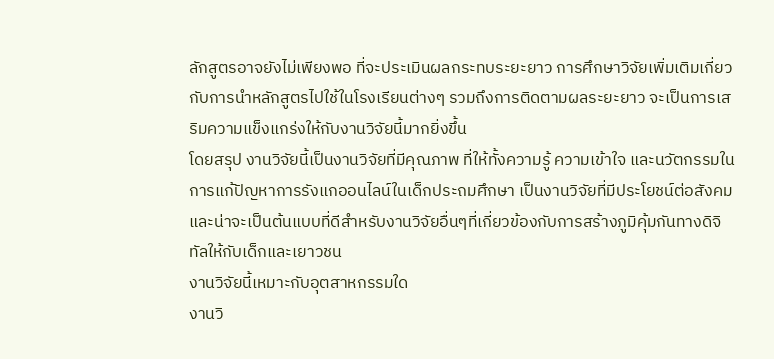ลักสูตรอาจยังไม่เพียงพอ ที่จะประเมินผลกระทบระยะยาว การศึกษาวิจัยเพิ่มเติมเกี่ยวกับการนำหลักสูตรไปใช้ในโรงเรียนต่างๆ รวมถึงการติดตามผลระยะยาว จะเป็นการเสริมความแข็งแกร่งให้กับงานวิจัยนี้มากยิ่งขึ้น
โดยสรุป งานวิจัยนี้เป็นงานวิจัยที่มีคุณภาพ ที่ให้ทั้งความรู้ ความเข้าใจ และนวัตกรรมในการแก้ปัญหาการรังแกออนไลน์ในเด็กประถมศึกษา เป็นงานวิจัยที่มีประโยชน์ต่อสังคม และน่าจะเป็นต้นแบบที่ดีสำหรับงานวิจัยอื่นๆที่เกี่ยวข้องกับการสร้างภูมิคุ้มกันทางดิจิทัลให้กับเด็กและเยาวชน
งานวิจัยนี้เหมาะกับอุตสาหกรรมใด
งานวิ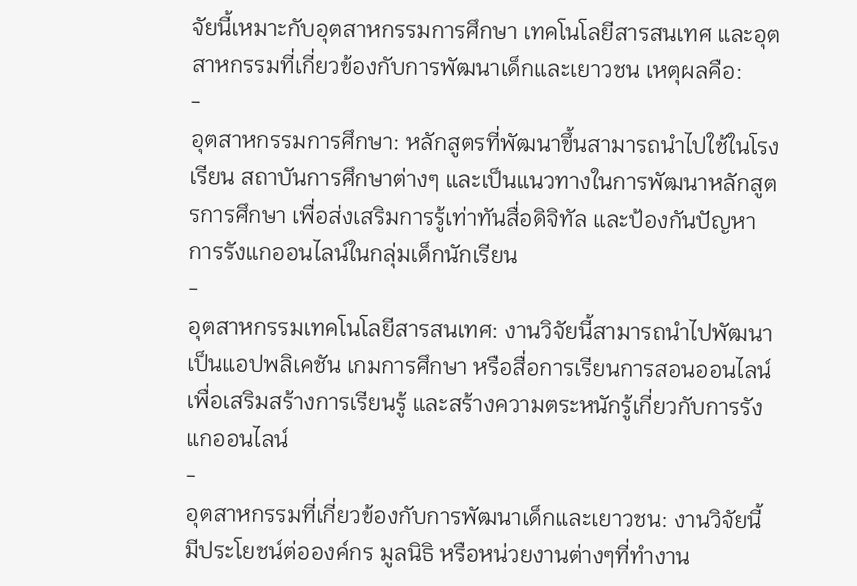จัยนี้เหมาะกับอุตสาหกรรมการศึกษา เทคโนโลยีสารสนเทศ และอุตสาหกรรมที่เกี่ยวข้องกับการพัฒนาเด็กและเยาวชน เหตุผลคือ:
-
อุตสาหกรรมการศึกษา: หลักสูตรที่พัฒนาขึ้นสามารถนำไปใช้ในโรงเรียน สถาบันการศึกษาต่างๆ และเป็นแนวทางในการพัฒนาหลักสูตรการศึกษา เพื่อส่งเสริมการรู้เท่าทันสื่อดิจิทัล และป้องกันปัญหาการรังแกออนไลน์ในกลุ่มเด็กนักเรียน
-
อุตสาหกรรมเทคโนโลยีสารสนเทศ: งานวิจัยนี้สามารถนำไปพัฒนาเป็นแอปพลิเคชัน เกมการศึกษา หรือสื่อการเรียนการสอนออนไลน์ เพื่อเสริมสร้างการเรียนรู้ และสร้างความตระหนักรู้เกี่ยวกับการรังแกออนไลน์
-
อุตสาหกรรมที่เกี่ยวข้องกับการพัฒนาเด็กและเยาวชน: งานวิจัยนี้มีประโยชน์ต่อองค์กร มูลนิธิ หรือหน่วยงานต่างๆที่ทำงาน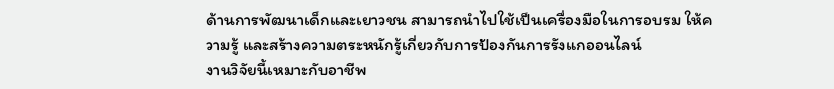ด้านการพัฒนาเด็กและเยาวชน สามารถนำไปใช้เป็นเครื่องมือในการอบรม ให้ความรู้ และสร้างความตระหนักรู้เกี่ยวกับการป้องกันการรังแกออนไลน์
งานวิจัยนี้เหมาะกับอาชีพ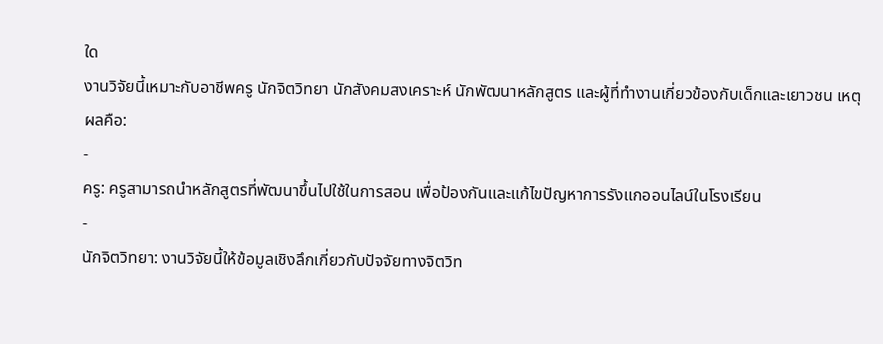ใด
งานวิจัยนี้เหมาะกับอาชีพครู นักจิตวิทยา นักสังคมสงเคราะห์ นักพัฒนาหลักสูตร และผู้ที่ทำงานเกี่ยวข้องกับเด็กและเยาวชน เหตุผลคือ:
-
ครู: ครูสามารถนำหลักสูตรที่พัฒนาขึ้นไปใช้ในการสอน เพื่อป้องกันและแก้ไขปัญหาการรังแกออนไลน์ในโรงเรียน
-
นักจิตวิทยา: งานวิจัยนี้ให้ข้อมูลเชิงลึกเกี่ยวกับปัจจัยทางจิตวิท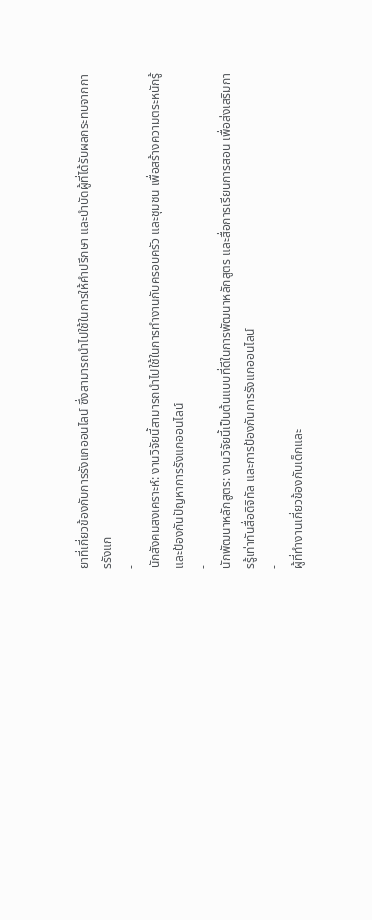ยาที่เกี่ยวข้องกับการรังแกออนไลน์ ซึ่งสามารถนำไปใช้ในการให้คำปรึกษา และบำบัดผู้ที่ได้รับผลกระทบจากการรังแก
-
นักสังคมสงเคราะห์: งานวิจัยนี้สามารถนำไปใช้ในการทำงานกับครอบครัว และชุมชน เพื่อสร้างความตระหนักรู้ และป้องกันปัญหาการรังแกออนไลน์
-
นักพัฒนาหลักสูตร: งานวิจัยนี้เป็นต้นแบบที่ดีในการพัฒนาหลักสูตร และสื่อการเรียนการสอน เพื่อส่งเสริมการรู้เท่าทันสื่อดิจิทัล และการป้องกันการรังแกออนไลน์
-
ผู้ที่ทำงานเกี่ยวข้องกับเด็กและ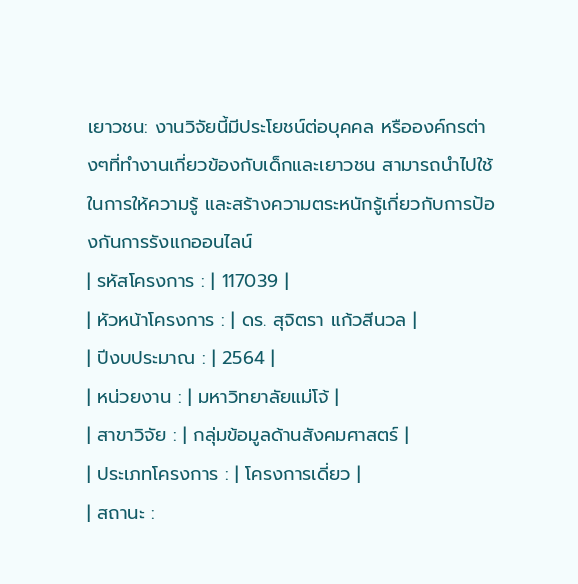เยาวชน: งานวิจัยนี้มีประโยชน์ต่อบุคคล หรือองค์กรต่างๆที่ทำงานเกี่ยวข้องกับเด็กและเยาวชน สามารถนำไปใช้ในการให้ความรู้ และสร้างความตระหนักรู้เกี่ยวกับการป้องกันการรังแกออนไลน์
| รหัสโครงการ : | 117039 |
| หัวหน้าโครงการ : | ดร. สุจิตรา แก้วสีนวล |
| ปีงบประมาณ : | 2564 |
| หน่วยงาน : | มหาวิทยาลัยแม่โจ้ |
| สาขาวิจัย : | กลุ่มข้อมูลด้านสังคมศาสตร์ |
| ประเภทโครงการ : | โครงการเดี่ยว |
| สถานะ :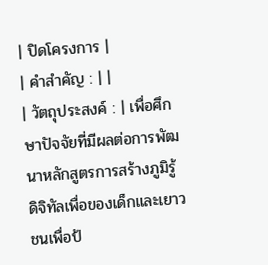| ปิดโครงการ |
| คำสำคัญ : | |
| วัตถุประสงค์ : | เพื่อศึกษาปัจจัยที่มีผลต่อการพัฒนาหลักสูตรการสร้างภูมิรู้ดิจิทัลเพื่อของเด็กและเยาวชนเพื่อป้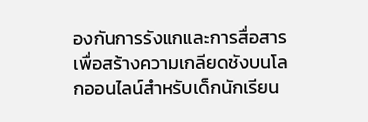องกันการรังแกและการสื่อสารเพื่อสร้างความเกลียดชังบนโลกออนไลน์สำหรับเด็กนักเรียน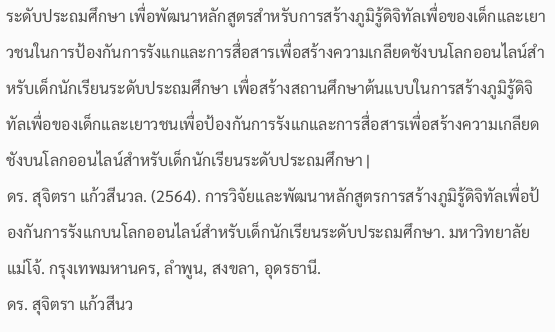ระดับประถมศึกษา เพื่อพัฒนาหลักสูตรสำหรับการสร้างภูมิรู้ดิจิทัลเพื่อของเด็กและเยาวชนในการป้องกันการรังแกและการสื่อสารเพื่อสร้างความเกลียดชังบนโลกออนไลน์สำหรับเด็กนักเรียนระดับประถมศึกษา เพื่อสร้างสถานศึกษาต้นแบบในการสร้างภูมิรู้ดิจิทัลเพื่อของเด็กและเยาวชนเพื่อป้องกันการรังแกและการสื่อสารเพื่อสร้างความเกลียดชังบนโลกออนไลน์สำหรับเด็กนักเรียนระดับประถมศึกษา |
ดร. สุจิตรา แก้วสีนวล. (2564). การวิจัยและพัฒนาหลักสูตรการสร้างภูมิรู้ดิจิทัลเพื่อป้องกันการรังแกบนโลกออนไลน์สำหรับเด็กนักเรียนระดับประถมศึกษา. มหาวิทยาลัยแม่โจ้. กรุงเทพมหานคร, ลำพูน, สงขลา, อุดรธานี.
ดร. สุจิตรา แก้วสีนว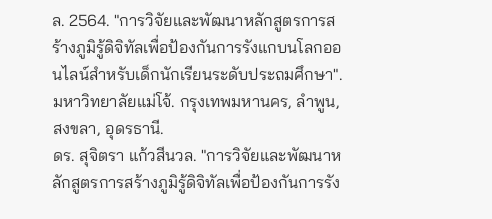ล. 2564. "การวิจัยและพัฒนาหลักสูตรการสร้างภูมิรู้ดิจิทัลเพื่อป้องกันการรังแกบนโลกออนไลน์สำหรับเด็กนักเรียนระดับประถมศึกษา". มหาวิทยาลัยแม่โจ้. กรุงเทพมหานคร, ลำพูน, สงขลา, อุดรธานี.
ดร. สุจิตรา แก้วสีนวล. "การวิจัยและพัฒนาหลักสูตรการสร้างภูมิรู้ดิจิทัลเพื่อป้องกันการรัง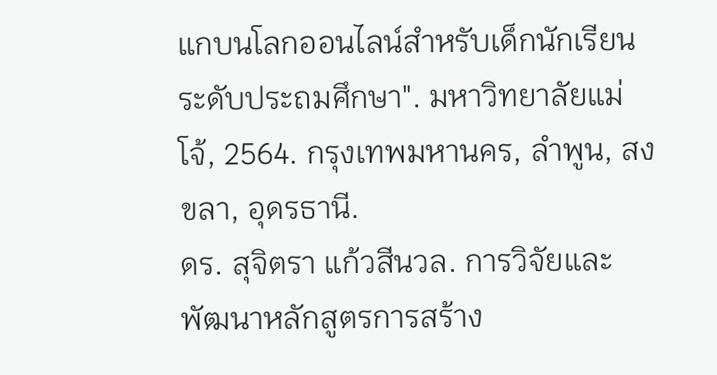แกบนโลกออนไลน์สำหรับเด็กนักเรียนระดับประถมศึกษา". มหาวิทยาลัยแม่โจ้, 2564. กรุงเทพมหานคร, ลำพูน, สงขลา, อุดรธานี.
ดร. สุจิตรา แก้วสีนวล. การวิจัยและพัฒนาหลักสูตรการสร้าง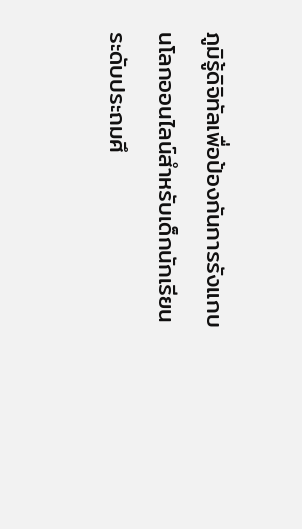ภูมิรู้ดิจิทัลเพื่อป้องกันการรังแกบนโลกออนไลน์สำหรับเด็กนักเรียนระดับประถมศึ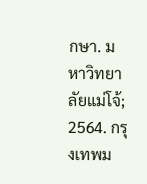กษา. มหาวิทยาลัยแม่โจ้; 2564. กรุงเทพม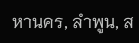หานคร, ลำพูน, ส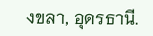งขลา, อุดรธานี.